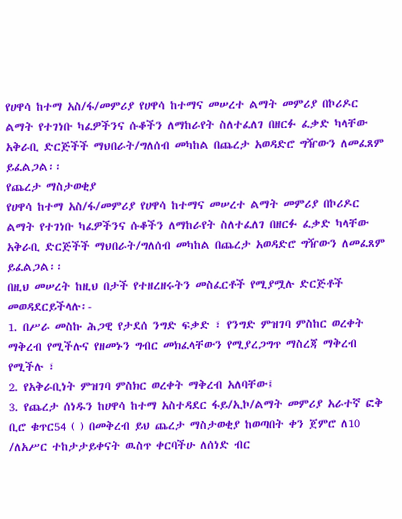የሀዋሳ ከተማ አስ/ፋ/መምሪያ የሀዋሳ ከተማና መሠረተ ልማት መምሪያ በኮሪዶር ልማት የተገነቡ ካፈዎችንና ሱቆችን ለማከራየት ስለተፈለገ በዘርፉ ፈቃድ ካላቸው አቅራቢ ድርጅችች ማህበራት/ግለሰብ መካከል በጨረታ አወዳድሮ ግዥውን ለመፈጸም ይፈልጋል፡፡
የጨረታ ማስታወቂያ
የሀዋሳ ከተማ አስ/ፋ/መምሪያ የሀዋሳ ከተማና መሠረተ ልማት መምሪያ በኮሪዶር ልማት የተገነቡ ካፈዎችንና ሱቆችን ለማከራየት ስለተፈለገ በዘርፉ ፈቃድ ካላቸው አቅራቢ ድርጅችች ማህበራት/ግለሰብ መካከል በጨረታ አወዳድሮ ግዥውን ለመፈጸም ይፈልጋል፡፡
በዚህ መሠረት ከዚህ በታች የተዘረዘሩትን መስፈርቶች የሚያሟሉ ድርጅቶች መወዳደርይችላሉ፡-
1. በሥራ መስኩ ሕጋዊ የታደሰ ንግድ ፍቃድ ፣ የንግድ ምዝገባ ምስከር ወረቀት ማቅረብ የሚችሉና የዘመኑን ግብር መክፈላቸውን የሚያረጋግጥ ማስረጃ ማቅረብ የሚችሉ ፣
2. የአቅራቢነት ምዝገባ ምስክር ወረቀት ማቅረብ አለባቸው፤
3. የጨረታ ሰነዱን ከሀዋሳ ከተማ አስተዳደር ፋይ/ኢኮ/ልማት መምሪያ አራተኛ ፎቅ ቢሮ ቁጥር54 ( ) በመቅረብ ይህ ጨረታ ማስታወቂያ ከወጣበት ቀን ጀምሮ ለ10 /ለአሥር ተከታታይቀናት ዉስጥ ቀርባችሁ ለሰነድ ብር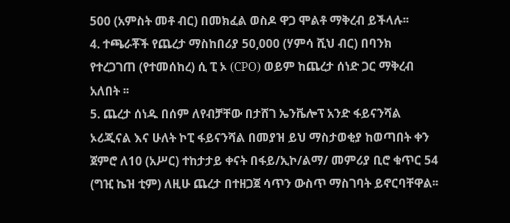500 (አምስት መቶ ብር) በመክፈል ወስዶ ዋጋ ሞልቶ ማቅረብ ይችላሉ፡፡
4. ተጫራቾች የጨረታ ማስከበሪያ 50,000 (ሃምሳ ሺህ ብር) በባንክ የተረጋገጠ (የተመሰከረ) ሲ ፒ ኦ (CPO) ወይም ከጨረታ ሰነድ ጋር ማቅረብ አለበት ፡፡
5. ጨረታ ሰነዱ በሰም ለየብቻቸው በታሸገ ኤንቬሎፕ አንድ ፋይናንሻል ኦሪጂናል እና ሁለት ኮፒ ፋይናንሻል በመያዝ ይህ ማስታወቂያ ከወጣበት ቀን ጀምሮ ለ10 (አሥር) ተከታታይ ቀናት በፋይ/ኢኮ/ልማ/ መምሪያ ቢሮ ቁጥር 54 (ግዢ ኬዝ ቲም) ለዚሁ ጨረታ በተዘጋጀ ሳጥን ውስጥ ማስገባት ይኖርባቸዋል፡፡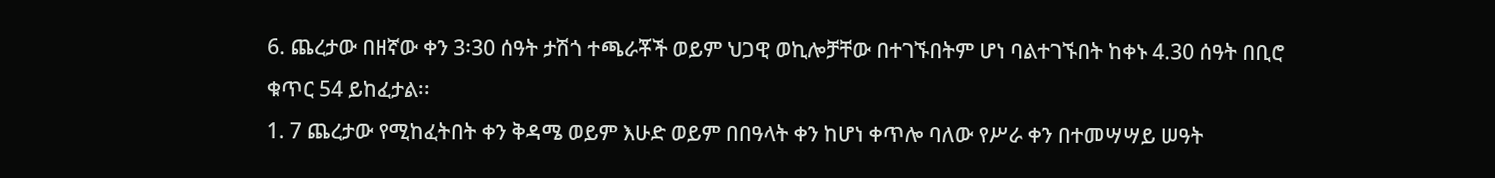6. ጨረታው በዘኛው ቀን 3፡30 ሰዓት ታሽጎ ተጫራቾች ወይም ህጋዊ ወኪሎቻቸው በተገኙበትም ሆነ ባልተገኙበት ከቀኑ 4.30 ሰዓት በቢሮ ቁጥር 54 ይከፈታል፡፡
1. 7 ጨረታው የሚከፈትበት ቀን ቅዳሜ ወይም እሁድ ወይም በበዓላት ቀን ከሆነ ቀጥሎ ባለው የሥራ ቀን በተመሣሣይ ሠዓት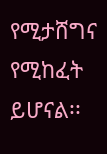የሚታሸግና የሚከፈት ይሆናል፡፡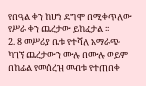የበዓል ቀን ከሆነ ደግሞ በሚቀጥለው የሥራ ቀን ጨረታው ይከፈታል ፡፡
2. 8 መሥሪያ ቤቱ የተሻለ አማራጭ ካገኘ ጨረታውን ሙሉ በሙሉ ወይም በከፊል የመሰረዝ መብቱ የተጠበቀ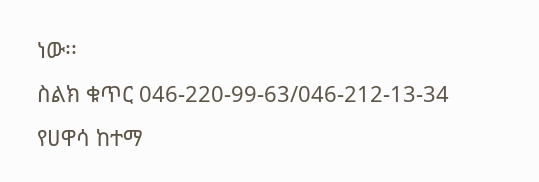ነው፡፡
ስልክ ቁጥር 046-220-99-63/046-212-13-34
የሀዋሳ ከተማ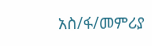አስ/ፋ/መምሪያ